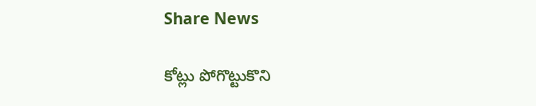Share News

కోట్లు పోగొట్టుకొని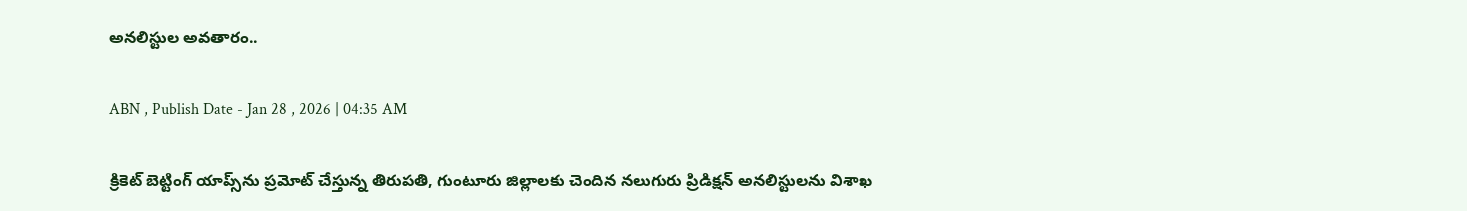అనలిస్టుల అవతారం..

ABN , Publish Date - Jan 28 , 2026 | 04:35 AM

క్రికెట్‌ బెట్టింగ్‌ యాప్స్‌ను ప్రమోట్‌ చేస్తున్న తిరుపతి, గుంటూరు జిల్లాలకు చెందిన నలుగురు ప్రిడిక్షన్‌ అనలిస్టులను విశాఖ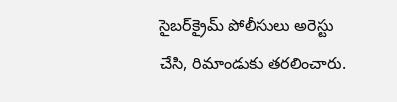సైబర్‌క్రైమ్‌ పోలీసులు అరెస్టు చేసి, రిమాండుకు తరలించారు.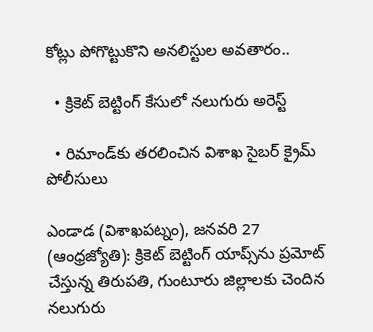కోట్లు పోగొట్టుకొని అనలిస్టుల అవతారం..

  • క్రికెట్‌ బెట్టింగ్‌ కేసులో నలుగురు అరెస్ట్‌

  • రిమాండ్‌కు తరలించిన విశాఖ సైబర్‌ క్రైమ్‌ పోలీసులు

ఎండాడ (విశాఖపట్నం), జనవరి 27 (ఆంధ్రజ్యోతి): క్రికెట్‌ బెట్టింగ్‌ యాప్స్‌ను ప్రమోట్‌ చేస్తున్న తిరుపతి, గుంటూరు జిల్లాలకు చెందిన నలుగురు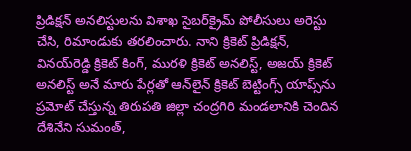ప్రిడిక్షన్‌ అనలిస్టులను విశాఖ సైబర్‌క్రైమ్‌ పోలీసులు అరెస్టు చేసి, రిమాండుకు తరలించారు. నాని క్రికెట్‌ ప్రిడిక్షన్‌, వినయ్‌రెడ్డి క్రికెట్‌ కింగ్‌, మురళి క్రికెట్‌ అనలిస్ట్‌, అజయ్‌ క్రికెట్‌ అనలిస్ట్‌ అనే మారు పేర్లతో ఆన్‌లైన్‌ క్రికెట్‌ బెట్టింగ్స్‌ యాప్స్‌ను ప్రమోట్‌ చేస్తున్న తిరుపతి జిల్లా చంద్రగిరి మండలానికి చెందిన దేశినేని సుమంత్‌,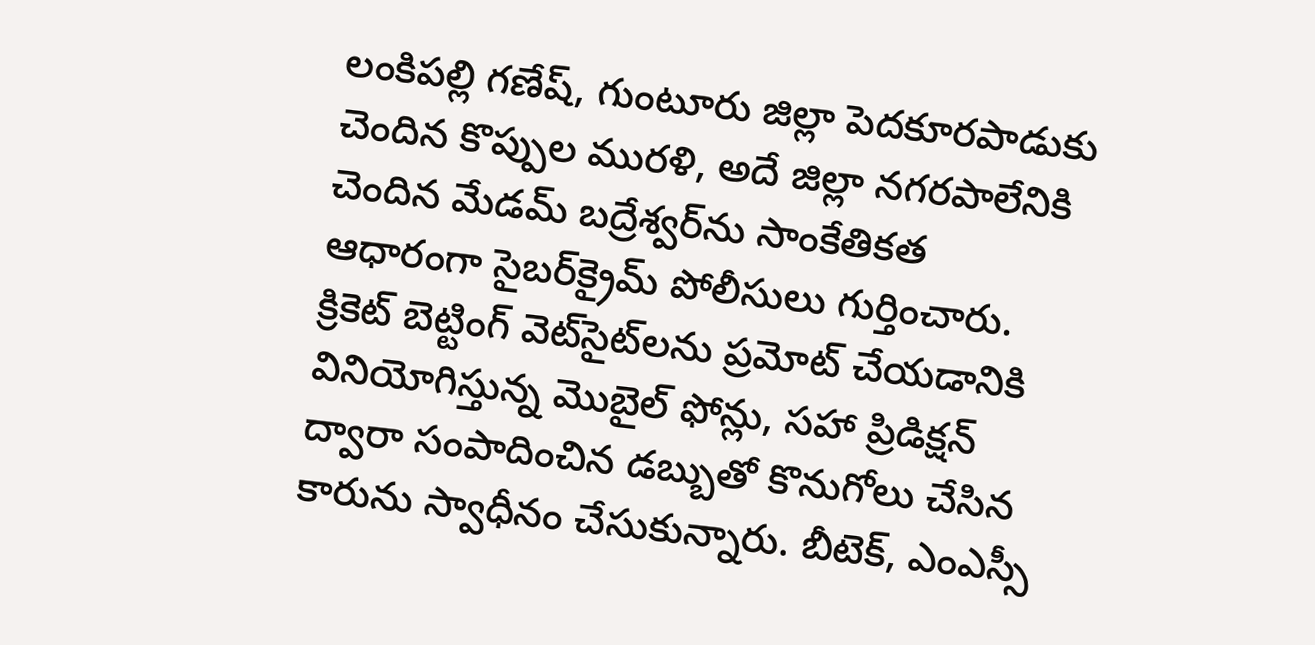లంకిపల్లి గణేష్‌, గుంటూరు జిల్లా పెదకూరపాడుకు చెందిన కొప్పుల మురళి, అదే జిల్లా నగరపాలేనికి చెందిన మేడమ్‌ బద్రేశ్వర్‌ను సాంకేతికత ఆధారంగా సైబర్‌క్రైమ్‌ పోలీసులు గుర్తించారు. క్రికెట్‌ బెట్టింగ్‌ వెట్‌సైట్‌లను ప్రమోట్‌ చేయడానికి వినియోగిస్తున్న మొబైల్‌ ఫోన్లు, సహా ప్రిడిక్షన్‌ ద్వారా సంపాదించిన డబ్బుతో కొనుగోలు చేసిన కారును స్వాధీనం చేసుకున్నారు. బీటెక్‌, ఎంఎస్సీ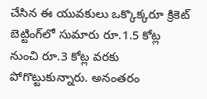చేసిన ఈ యువకులు ఒక్కొక్కరూ క్రికెట్‌ బెట్టింగ్‌లో సుమారు రూ.1.5 కోట్ల నుంచి రూ.3 కోట్ల వరకు పోగొట్టుకున్నారు. అనంతరం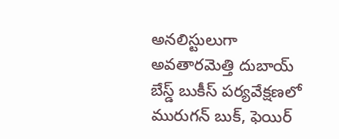అనలిస్టులుగా అవతారమెత్తి దుబాయ్‌ బేస్డ్‌ బుకీస్‌ పర్యవేక్షణలో మురుగన్‌ బుక్‌, ఫెయిర్‌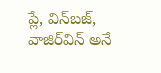ప్లే, విన్‌బజ్‌, వాజిర్‌విన్‌ అనే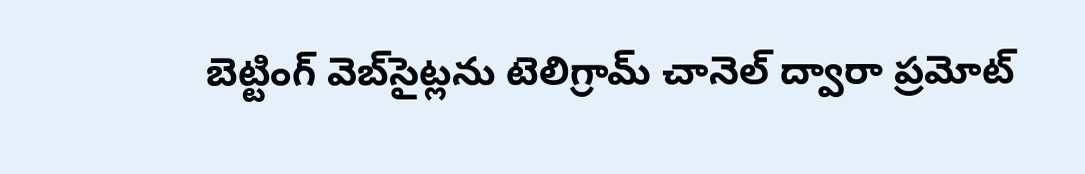బెట్టింగ్‌ వెబ్‌సైట్లను టెలిగ్రామ్‌ చానెల్‌ ద్వారా ప్రమోట్‌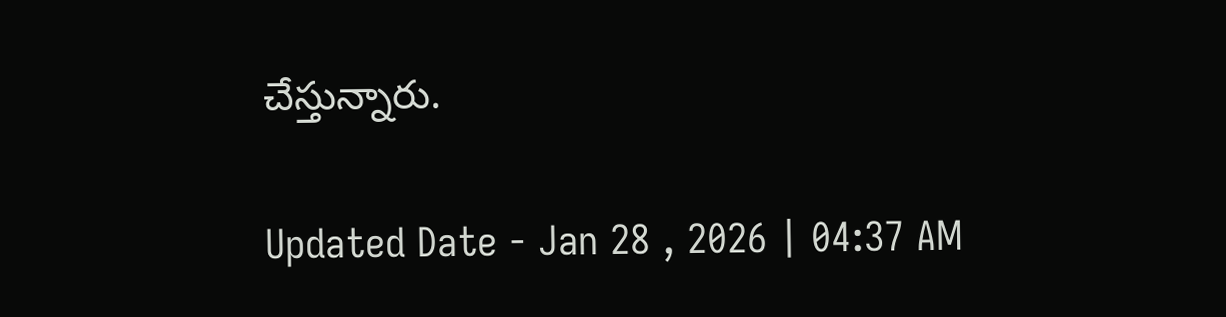చేస్తున్నారు.

Updated Date - Jan 28 , 2026 | 04:37 AM